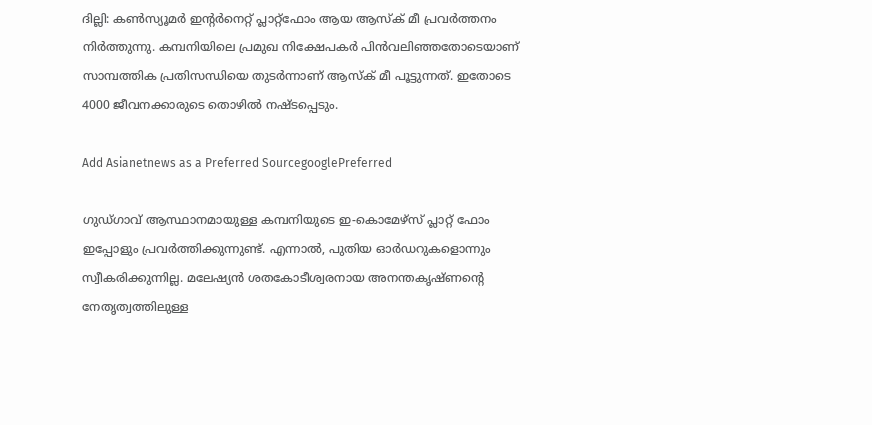ദില്ലി: കണ്‍സ്യൂമര്‍ ഇന്റര്‍നെറ്റ് പ്ലാറ്റ്‌ഫോം ആയ ആസ്‌ക് മീ പ്രവര്‍ത്തനം നിര്‍ത്തുന്നു. കമ്പനിയിലെ പ്രമുഖ നിക്ഷേപകര്‍ പിന്‍വലിഞ്ഞതോടെയാണ് സാമ്പത്തിക പ്രതിസന്ധിയെ തുടര്‍ന്നാണ് ആസ്‌ക് മീ പൂട്ടുന്നത്. ഇതോടെ 4000 ജീവനക്കാരുടെ തൊഴില്‍ നഷ്ടപ്പെടും.

Add Asianetnews as a Preferred SourcegooglePreferred

ഗുഡ്ഗാവ് ആസ്ഥാനമായുള്ള കമ്പനിയുടെ ഇ-കൊമേഴ്‌സ് പ്ലാറ്റ് ഫോം ഇപ്പോളും പ്രവര്‍ത്തിക്കുന്നുണ്ട്. എന്നാല്‍, പുതിയ ഓര്‍ഡറുകളൊന്നും സ്വീകരിക്കുന്നില്ല. മലേഷ്യന്‍ ശതകോടീശ്വരനായ അനന്തകൃഷ്ണന്റെ നേതൃത്വത്തിലുള്ള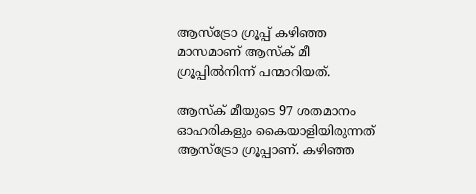ആസ്‌ട്രോ ഗ്രൂപ്പ് കഴിഞ്ഞ മാസമാണ് ആസ്‌ക് മീ ഗ്രൂപ്പില്‍നിന്ന് പന്മാറിയത്.

ആസ്‌ക് മീയുടെ 97 ശതമാനം ഓഹരികളും കൈയാളിയിരുന്നത് ആസ്‌ട്രോ ഗ്രൂപ്പാണ്. കഴിഞ്ഞ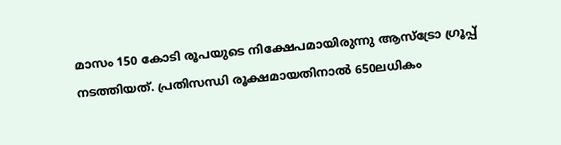മാസം 150 കോടി രൂപയുടെ നിക്ഷേപമായിരുന്നു ആസ്‌ട്രോ ഗ്രൂപ്പ് നടത്തിയത്. പ്രതിസന്ധി രൂക്ഷമായതിനാല്‍ 650ലധികം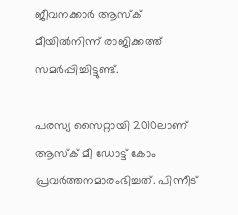ജീവനക്കാര്‍ ആസ്‌ക് മീയില്‍നിന്ന് രാജിക്കത്ത് സമര്‍പ്പിച്ചിട്ടുണ്ട്.

പരസ്യ സൈറ്റായി 2010ലാണ് ആസ്‌ക് മീ ഡോട്ട് കോം പ്രവര്‍ത്തനമാരംഭിച്ചത്. പിന്നീട്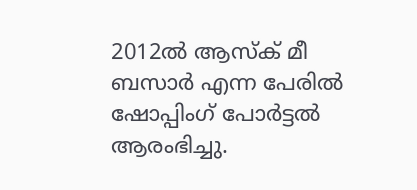2012ല്‍ ആസ്‌ക് മീ ബസാര്‍ എന്ന പേരില്‍ ഷോപ്പിംഗ് പോര്‍ട്ടല്‍ ആരംഭിച്ചു.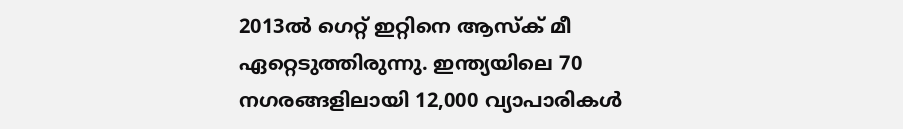2013ല്‍ ഗെറ്റ് ഇറ്റിനെ ആസ്‌ക് മീ ഏറ്റെടുത്തിരുന്നു. ഇന്ത്യയിലെ 70 നഗരങ്ങളിലായി 12,000 വ്യാപാരികള്‍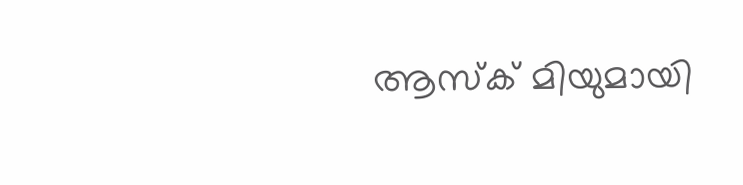ആസ്‌ക് മിയുമായി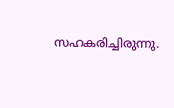സഹകരിച്ചിരുന്നു.